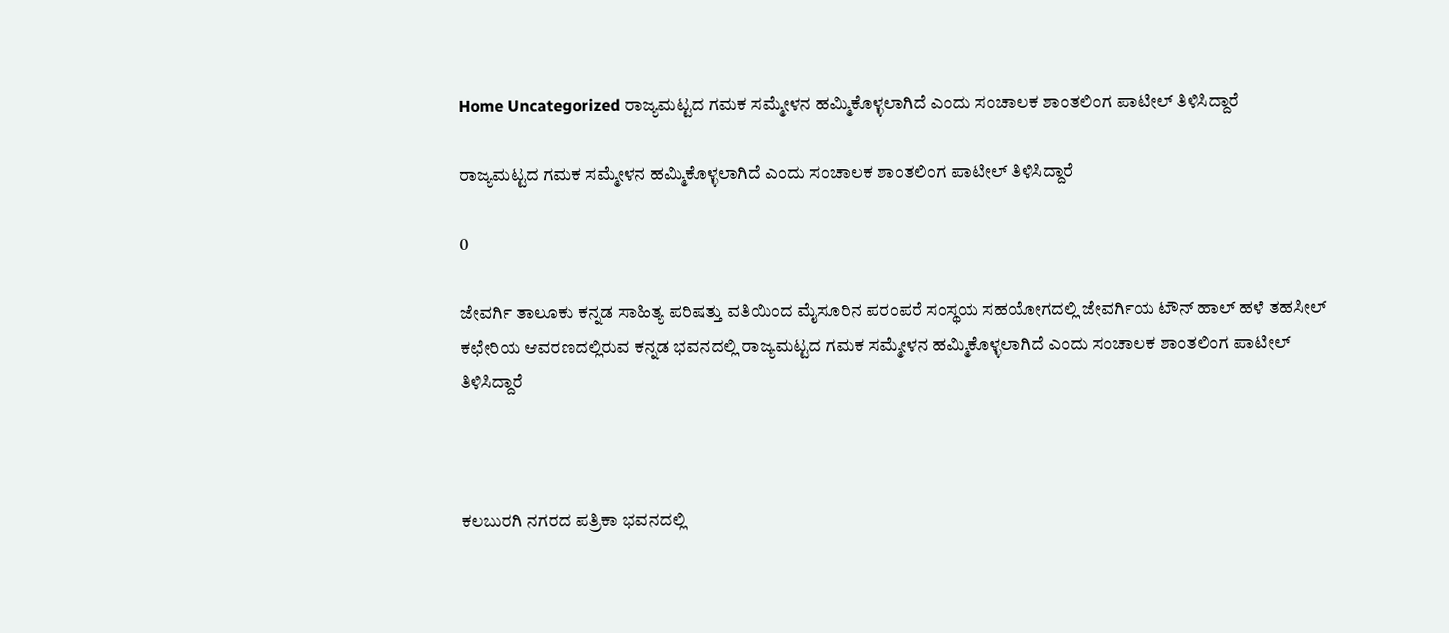Home Uncategorized ರಾಜ್ಯಮಟ್ಟದ ಗಮಕ ಸಮ್ಮೇಳನ ಹಮ್ಮಿಕೊಳ್ಳಲಾಗಿದೆ ಎಂದು ಸಂಚಾಲಕ ಶಾಂತಲಿಂಗ ಪಾಟೀಲ್ ತಿಳಿಸಿದ್ದಾರೆ

ರಾಜ್ಯಮಟ್ಟದ ಗಮಕ ಸಮ್ಮೇಳನ ಹಮ್ಮಿಕೊಳ್ಳಲಾಗಿದೆ ಎಂದು ಸಂಚಾಲಕ ಶಾಂತಲಿಂಗ ಪಾಟೀಲ್ ತಿಳಿಸಿದ್ದಾರೆ

0

ಜೇವರ್ಗಿ ತಾಲೂಕು‌ ಕನ್ನಡ ಸಾಹಿತ್ಯ ಪರಿಷತ್ತು ವತಿಯಿಂದ ಮೈಸೂರಿನ ಪರಂಪರೆ ಸಂಸ್ಥಯ ಸಹಯೋಗದಲ್ಲಿ ಜೇವರ್ಗಿಯ ಟೌನ್ ಹಾಲ್ ಹಳೆ ತಹಸೀಲ್ ಕಛೇರಿಯ ಆವರಣದಲ್ಲಿರುವ ಕನ್ನಡ ಭವನದಲ್ಲಿ‌ ರಾಜ್ಯಮಟ್ಟದ ಗಮಕ‌ ಸಮ್ಮೇಳ‌ನ ಹಮ್ಮಿಕೊಳ್ಳಲಾಗಿದೆ ಎಂದು ಸಂಚಾಲಕ ಶಾಂತಲಿಂಗ ಪಾಟೀಲ್ ತಿಳಿಸಿದ್ದಾರೆ



ಕಲಬುರಗಿ ನಗರದ‌ ಪತ್ರಿಕಾ ಭವನದಲ್ಲಿ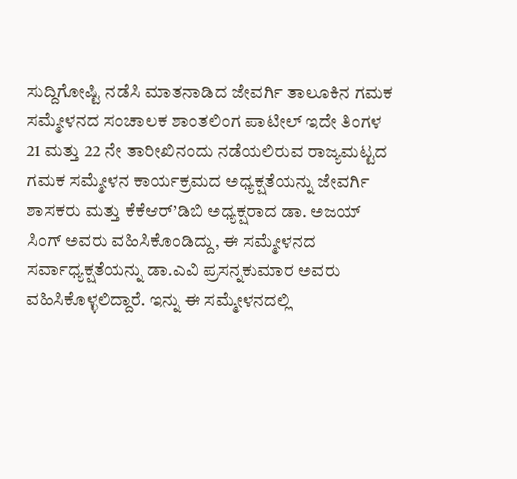ಸುದ್ದಿಗೋಷ್ಟಿ ನಡೆಸಿ ಮಾತನಾಡಿದ ಜೇವರ್ಗಿ ತಾಲೂಕಿನ ಗಮಕ‌ ಸಮ್ಮೇಳನದ ಸಂಚಾಲಕ ಶಾಂತಲಿಂಗ ಪಾಟೀಲ್ ಇದೇ ತಿಂಗಳ 21 ಮತ್ತು 22 ನೇ ತಾರೀಖಿನಂದು ನಡೆಯಲಿರುವ ರಾಜ್ಯಮಟ್ಟದ ಗಮಕ‌ ಸಮ್ಮೇಳನ ಕಾರ್ಯಕ್ರಮದ ಅಧ್ಯಕ್ಷತೆಯನ್ನು ಜೇವರ್ಗಿ ಶಾಸಕರು ಮತ್ತು ಕೆಕೆಆರ್’ಡಿಬಿ ಅಧ್ಯಕ್ಷರಾದ ಡಾ. ಅಜಯ್ ಸಿಂಗ್ ಅವರು ವಹಿಸಿಕೊಂಡಿದ್ದು, ಈ ಸಮ್ಮೇಳನದ ಸರ್ವಾಧ್ಯಕ್ಷತೆಯನ್ನು ಡಾ.ಎವಿ ಪ್ರಸನ್ನಕುಮಾರ ಅವರು ವಹಿಸಿಕೊಳ್ಳಲಿದ್ದಾರೆ. ಇನ್ನು ಈ ಸಮ್ಮೇಳನದಲ್ಲಿ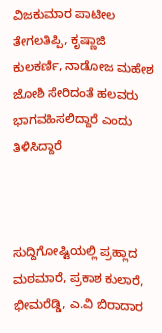ವಿಜಕುಮಾರ ಪಾಟೀಲ ತೇಗಲತಿಪ್ಪಿ, ಕೃಷ್ಣಾಜಿ ಕುಲಕರ್ಣಿ, ನಾಡೋಜ ಮಹೇಶ ಜೋಶಿ ಸೇರಿದಂತೆ ಹಲವರು ಭಾಗವಹಿಸಲಿದ್ದಾರೆ ಎಂದು ತಿಳಿಸಿದ್ದಾರೆ



ಸುದ್ದಿಗೋಷ್ಟಿಯಲ್ಲಿ ಪ್ರಹ್ಲಾದ ಮಠಮಾರೆ, ಪ್ರಕಾಶ ಕುಲಾರೆ, ಭೀಮರೆಡ್ಡಿ, ಎ.ವಿ ಬಿರಾದಾರ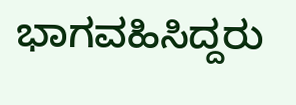ಭಾಗವಹಿಸಿದ್ದರು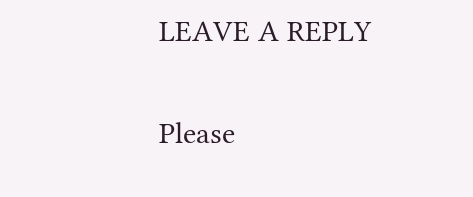LEAVE A REPLY

Please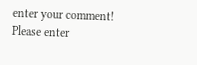enter your comment!
Please enter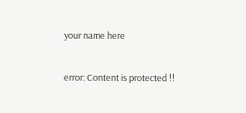your name here

error: Content is protected !!